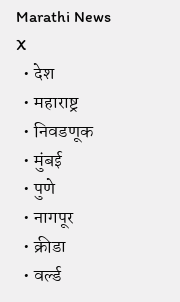Marathi News
X
  • देश
  • महाराष्ट्र
  • निवडणूक
  • मुंबई
  • पुणे
  • नागपूर
  • क्रीडा
  • वर्ल्ड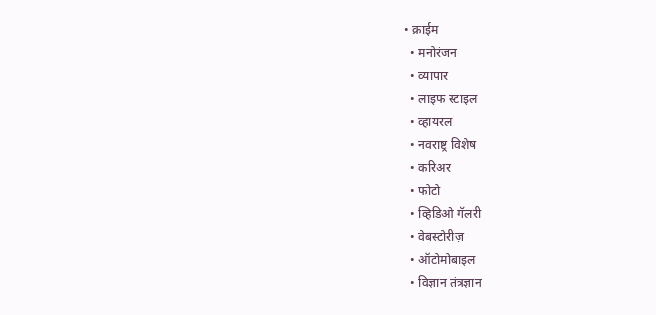• क्राईम
  • मनोरंजन
  • व्यापार
  • लाइफ स्टाइल
  • व्हायरल
  • नवराष्ट्र विशेष
  • करिअर
  • फोटो
  • व्हिडिओ गॅलरी
  • वेबस्टोरीज़
  • ऑटोमोबाइल
  • विज्ञान तंत्रज्ञान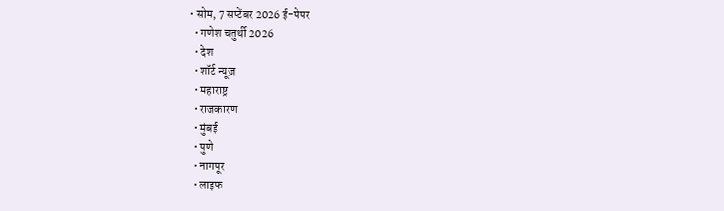• सोम, 7 सप्टेंबर 2026 ई-पेपर
  • गणेश चतुर्थी 2026
  • देश
  • शॉर्ट न्यूज़
  • महाराष्ट्र
  • राजकारण
  • मुंबई
  • पुणे
  • नागपूर
  • लाइफ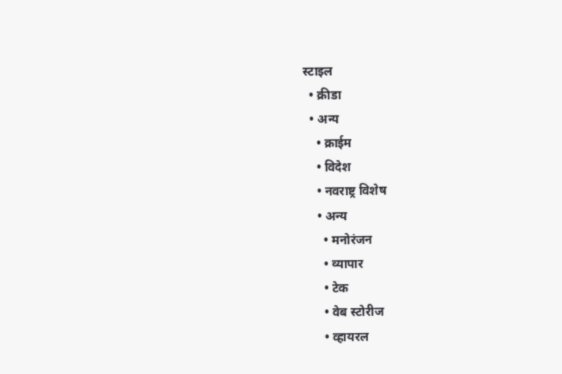स्टाइल
  • क्रीडा
  • अन्य
    • क्राईम
    • विदेश
    • नवराष्ट्र विशेष
    • अन्य
      • मनोरंजन
      • व्यापार
      • टेक
      • वेब स्टोरीज
      • व्हायरल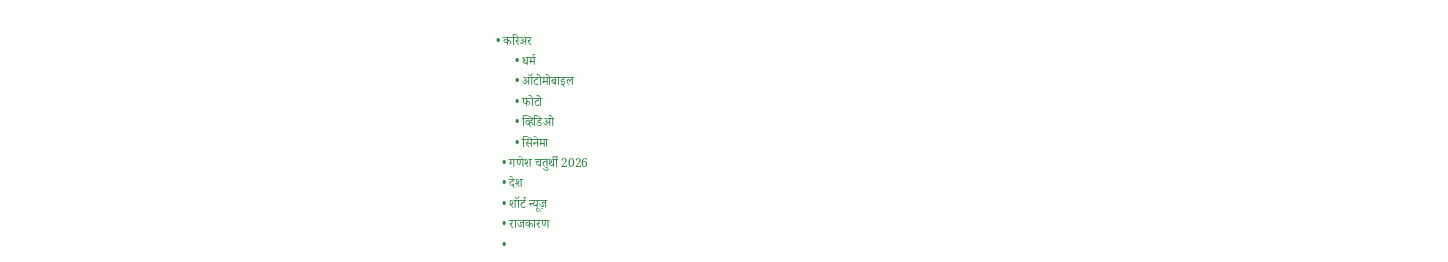• करिअर
      • धर्म
      • ऑटोमोबाइल
      • फोटो
      • व्हिडिओ
      • सिनेमा
  • गणेश चतुर्थी 2026
  • देश
  • शॉर्ट न्यूज़
  • राजकारण
  •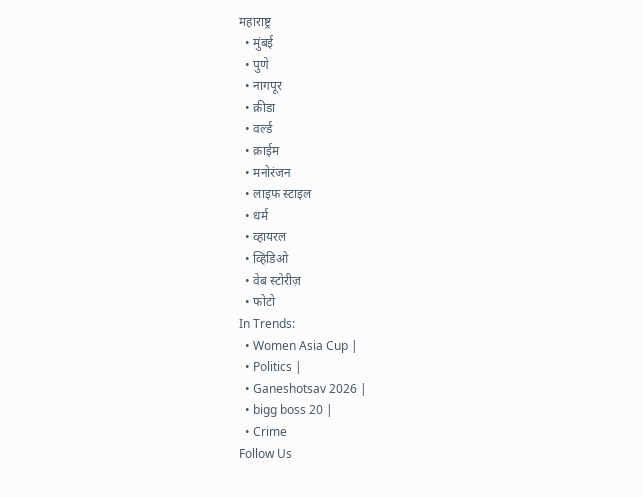महाराष्ट्र
  • मुंबई
  • पुणे
  • नागपूर
  • क्रीडा
  • वर्ल्ड
  • क्राईम
  • मनोरंजन
  • लाइफ स्टाइल
  • धर्म
  • व्हायरल
  • व्हिडिओ
  • वेब स्टोरीज़
  • फोटो
In Trends:
  • Women Asia Cup |
  • Politics |
  • Ganeshotsav 2026 |
  • bigg boss 20 |
  • Crime
Follow Us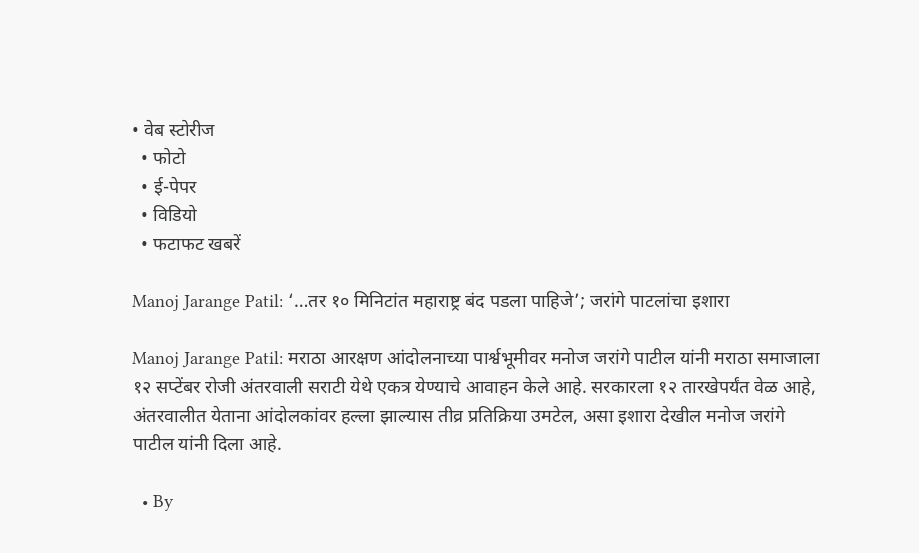• वेब स्टोरीज
  • फोटो
  • ई-पेपर
  • विडियो
  • फटाफट खबरें

Manoj Jarange Patil: ‘…तर १० मिनिटांत महाराष्ट्र बंद पडला पाहिजे’; जरांगे पाटलांचा इशारा

Manoj Jarange Patil: मराठा आरक्षण आंदोलनाच्या पार्श्वभूमीवर मनोज जरांगे पाटील यांनी मराठा समाजाला १२ सप्टेंबर रोजी अंतरवाली सराटी येथे एकत्र येण्याचे आवाहन केले आहे. सरकारला १२ तारखेपर्यंत वेळ आहे, अंतरवालीत येताना आंदोलकांवर हल्ला झाल्यास तीव्र प्रतिक्रिया उमटेल, असा इशारा देखील मनोज जरांगे पाटील यांनी दिला आहे.

  • By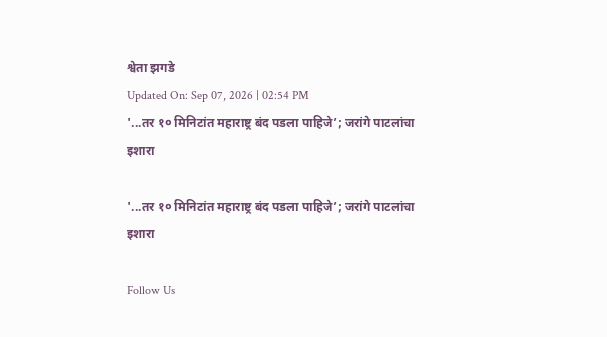श्वेता झगडे
Updated On: Sep 07, 2026 | 02:54 PM
'...तर १० मिनिटांत महाराष्ट्र बंद पडला पाहिजे’; जरांगे पाटलांचा इशारा

'...तर १० मिनिटांत महाराष्ट्र बंद पडला पाहिजे’; जरांगे पाटलांचा इशारा

Follow Us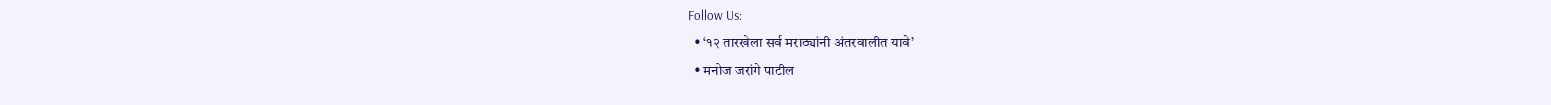Follow Us:
  • ‘१२ तारखेला सर्व मराठ्यांनी अंतरवालीत यावे’
  • मनोज जरांगे पाटील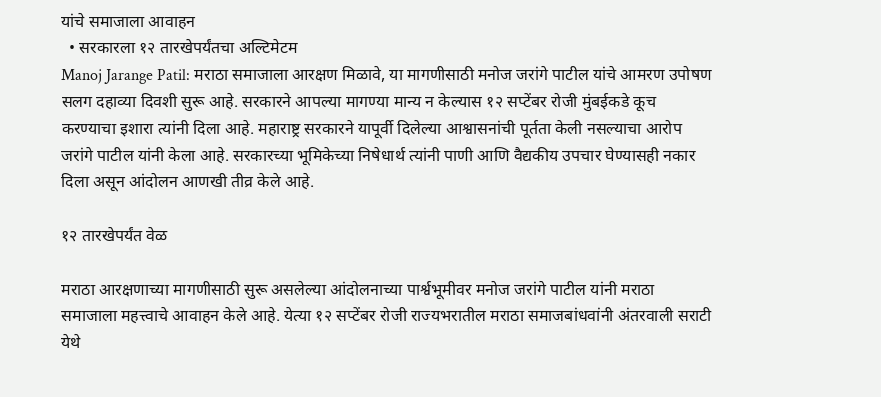यांचे समाजाला आवाहन
  • सरकारला १२ तारखेपर्यंतचा अल्टिमेटम
Manoj Jarange Patil: मराठा समाजाला आरक्षण मिळावे, या मागणीसाठी मनोज जरांगे पाटील यांचे आमरण उपोषण सलग दहाव्या दिवशी सुरू आहे. सरकारने आपल्या मागण्या मान्य न केल्यास १२ सप्टेंबर रोजी मुंबईकडे कूच करण्याचा इशारा त्यांनी दिला आहे. महाराष्ट्र सरकारने यापूर्वी दिलेल्या आश्वासनांची पूर्तता केली नसल्याचा आरोप जरांगे पाटील यांनी केला आहे. सरकारच्या भूमिकेच्या निषेधार्थ त्यांनी पाणी आणि वैद्यकीय उपचार घेण्यासही नकार दिला असून आंदोलन आणखी तीव्र केले आहे.

१२ तारखेपर्यंत वेळ

मराठा आरक्षणाच्या मागणीसाठी सुरू असलेल्या आंदोलनाच्या पार्श्वभूमीवर मनोज जरांगे पाटील यांनी मराठा समाजाला महत्त्वाचे आवाहन केले आहे. येत्या १२ सप्टेंबर रोजी राज्यभरातील मराठा समाजबांधवांनी अंतरवाली सराटी येथे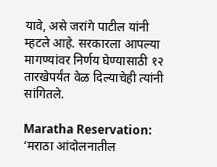यावे, असे जरांगे पाटील यांनी म्हटले आहे. सरकारला आपल्या मागण्यांवर निर्णय घेण्यासाठी १२ तारखेपर्यंत वेळ दिल्याचेही त्यांनी सांगितले.

Maratha Reservation: ‘मराठा आंदोलनातील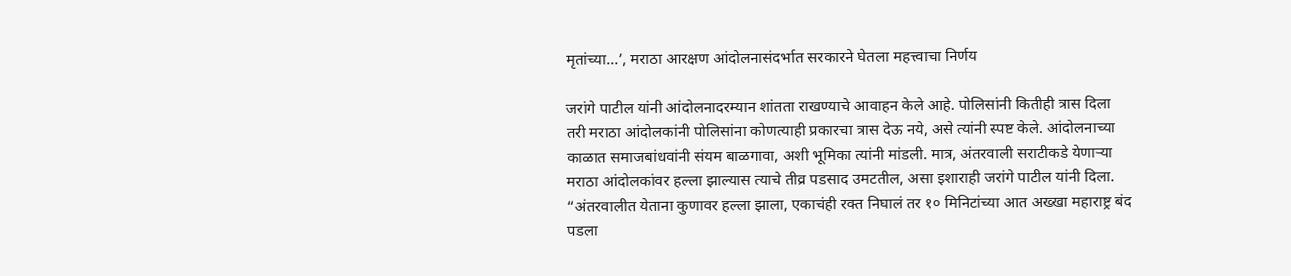मृतांच्या…’, मराठा आरक्षण आंदोलनासंदर्भात सरकारने घेतला महत्त्वाचा निर्णय

जरांगे पाटील यांनी आंदोलनादरम्यान शांतता राखण्याचे आवाहन केले आहे. पोलिसांनी कितीही त्रास दिला तरी मराठा आंदोलकांनी पोलिसांना कोणत्याही प्रकारचा त्रास देऊ नये, असे त्यांनी स्पष्ट केले. आंदोलनाच्या काळात समाजबांधवांनी संयम बाळगावा, अशी भूमिका त्यांनी मांडली. मात्र, अंतरवाली सराटीकडे येणाऱ्या मराठा आंदोलकांवर हल्ला झाल्यास त्याचे तीव्र पडसाद उमटतील, असा इशाराही जरांगे पाटील यांनी दिला. “अंतरवालीत येताना कुणावर हल्ला झाला, एकाचंही रक्त निघालं तर १० मिनिटांच्या आत अख्खा महाराष्ट्र बंद पडला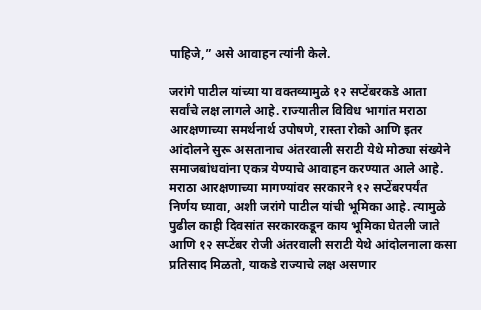पाहिजे,” असे आवाहन त्यांनी केले.

जरांगे पाटील यांच्या या वक्तव्यामुळे १२ सप्टेंबरकडे आता सर्वांचे लक्ष लागले आहे. राज्यातील विविध भागांत मराठा आरक्षणाच्या समर्थनार्थ उपोषणे, रास्ता रोको आणि इतर आंदोलने सुरू असतानाच अंतरवाली सराटी येथे मोठ्या संख्येने समाजबांधवांना एकत्र येण्याचे आवाहन करण्यात आले आहे. मराठा आरक्षणाच्या मागण्यांवर सरकारने १२ सप्टेंबरपर्यंत निर्णय घ्यावा, अशी जरांगे पाटील यांची भूमिका आहे. त्यामुळे पुढील काही दिवसांत सरकारकडून काय भूमिका घेतली जाते आणि १२ सप्टेंबर रोजी अंतरवाली सराटी येथे आंदोलनाला कसा प्रतिसाद मिळतो, याकडे राज्याचे लक्ष असणार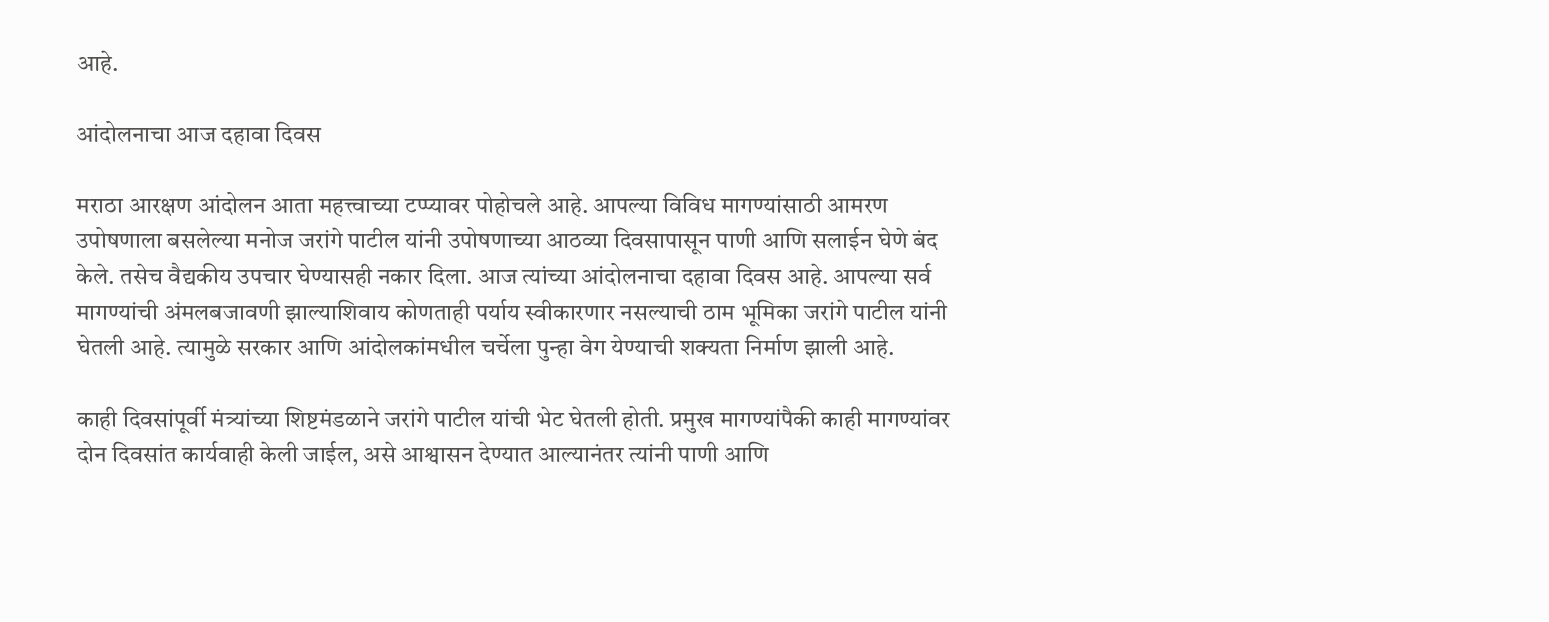आहे.

आंदोलनाचा आज दहावा दिवस

मराठा आरक्षण आंदोलन आता महत्त्वाच्या टप्प्यावर पोहोचले आहे. आपल्या विविध मागण्यांसाठी आमरण उपोषणाला बसलेल्या मनोज जरांगे पाटील यांनी उपोषणाच्या आठव्या दिवसापासून पाणी आणि सलाईन घेणे बंद केले. तसेच वैद्यकीय उपचार घेण्यासही नकार दिला. आज त्यांच्या आंदोलनाचा दहावा दिवस आहे. आपल्या सर्व मागण्यांची अंमलबजावणी झाल्याशिवाय कोणताही पर्याय स्वीकारणार नसल्याची ठाम भूमिका जरांगे पाटील यांनी घेतली आहे. त्यामुळे सरकार आणि आंदोलकांमधील चर्चेला पुन्हा वेग येण्याची शक्यता निर्माण झाली आहे.

काही दिवसांपूर्वी मंत्र्यांच्या शिष्टमंडळाने जरांगे पाटील यांची भेट घेतली होती. प्रमुख मागण्यांपैकी काही मागण्यांवर दोन दिवसांत कार्यवाही केली जाईल, असे आश्वासन देण्यात आल्यानंतर त्यांनी पाणी आणि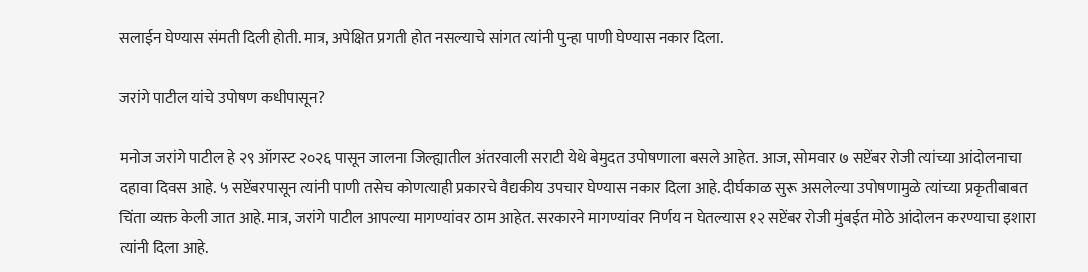सलाईन घेण्यास संमती दिली होती. मात्र, अपेक्षित प्रगती होत नसल्याचे सांगत त्यांनी पुन्हा पाणी घेण्यास नकार दिला.

जरांगे पाटील यांचे उपोषण कधीपासून?

मनोज जरांगे पाटील हे २९ ऑगस्ट २०२६ पासून जालना जिल्ह्यातील अंतरवाली सराटी येथे बेमुदत उपोषणाला बसले आहेत. आज, सोमवार ७ सप्टेंबर रोजी त्यांच्या आंदोलनाचा दहावा दिवस आहे. ५ सप्टेंबरपासून त्यांनी पाणी तसेच कोणत्याही प्रकारचे वैद्यकीय उपचार घेण्यास नकार दिला आहे. दीर्घकाळ सुरू असलेल्या उपोषणामुळे त्यांच्या प्रकृतीबाबत चिंता व्यक्त केली जात आहे. मात्र, जरांगे पाटील आपल्या मागण्यांवर ठाम आहेत. सरकारने मागण्यांवर निर्णय न घेतल्यास १२ सप्टेंबर रोजी मुंबईत मोठे आंदोलन करण्याचा इशारा त्यांनी दिला आहे.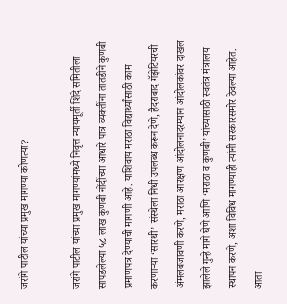जरांगे पाटील यांच्या प्रमुख मागण्या कोणत्या?

जरांगे पाटील यांच्या प्रमुख मागण्यांमध्ये निवृत्त न्यायमूर्ती शिंदे समितीला सापडलेल्या ५८ लाख कुणबी नोंदींच्या आधारे पात्र व्यक्तींना तातडीने कुणबी प्रमाणपत्र देण्याची मागणी आहे. याशिवाय मराठा विद्यार्थ्यांसाठी काम करणाऱ्या ‘सारथी’ संस्थेला निधी उपलब्ध करून देणे, हैदराबाद गॅझेटियरची अंमलबजावणी करणे, मराठा आरक्षण आंदोलनादरम्यान आंदोलकांवर दाखल झालेले गुन्हे मागे घेणे आणि ‘मराठा व कुणबी’ यांच्यासाठी स्वतंत्र मंत्रालय स्थापन करणे, अशा विविध मागण्याही त्यांनी सरकारसमोर ठेवल्या आहेत. आता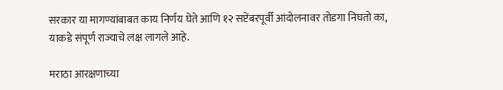सरकार या मागण्यांबाबत काय निर्णय घेते आणि १२ सप्टेंबरपूर्वी आंदोलनावर तोडगा निघतो का, याकडे संपूर्ण राज्याचे लक्ष लागले आहे.

मराठा आरक्षणाच्या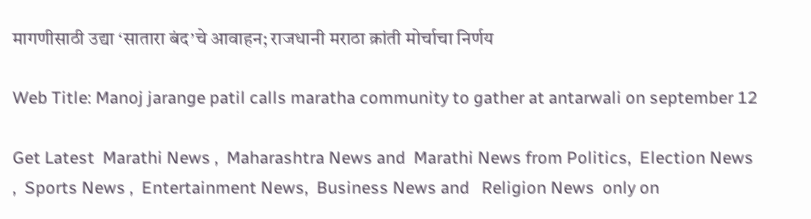मागणीसाठी उद्या ‘सातारा बंद’चे आवाहन; राजधानी मराठा क्रांती मोर्चाचा निर्णय

Web Title: Manoj jarange patil calls maratha community to gather at antarwali on september 12

Get Latest  Marathi News ,  Maharashtra News and  Marathi News from Politics,  Election News ,  Sports News ,  Entertainment News,  Business News and   Religion News  only on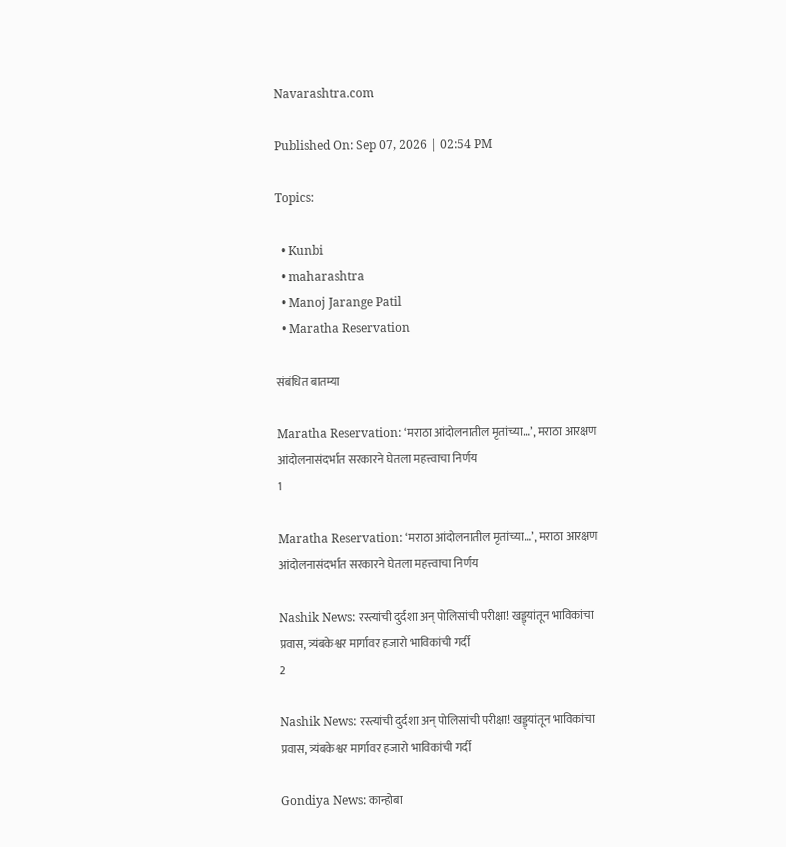Navarashtra.com

Published On: Sep 07, 2026 | 02:54 PM

Topics:

  • Kunbi
  • maharashtra
  • Manoj Jarange Patil
  • Maratha Reservation

संबंधित बातम्या

Maratha Reservation: ‘मराठा आंदोलनातील मृतांच्या…’, मराठा आरक्षण आंदोलनासंदर्भात सरकारने घेतला महत्त्वाचा निर्णय
1

Maratha Reservation: ‘मराठा आंदोलनातील मृतांच्या…’, मराठा आरक्षण आंदोलनासंदर्भात सरकारने घेतला महत्त्वाचा निर्णय

Nashik News: रस्त्यांची दुर्दशा अन् पोलिसांची परीक्षा! खड्ड्यांतून भाविकांचा प्रवास, त्र्यंबकेश्वर मार्गावर हजारो भाविकांची गर्दी
2

Nashik News: रस्त्यांची दुर्दशा अन् पोलिसांची परीक्षा! खड्ड्यांतून भाविकांचा प्रवास, त्र्यंबकेश्वर मार्गावर हजारो भाविकांची गर्दी

Gondiya News: कान्होबा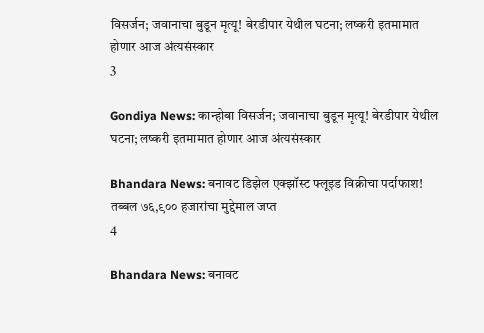विसर्जन; जवानाचा बुडून मृत्यू! बेरडीपार येथील घटना; लष्करी इतमामात होणार आज अंत्यसंस्कार
3

Gondiya News: कान्होबा विसर्जन; जवानाचा बुडून मृत्यू! बेरडीपार येथील घटना; लष्करी इतमामात होणार आज अंत्यसंस्कार

Bhandara News: बनावट डिझेल एक्झॉस्ट फ्लूइड विक्रीचा पर्दाफाश! तब्बल ७६,९०० हजारांचा मुद्देमाल जप्त
4

Bhandara News: बनावट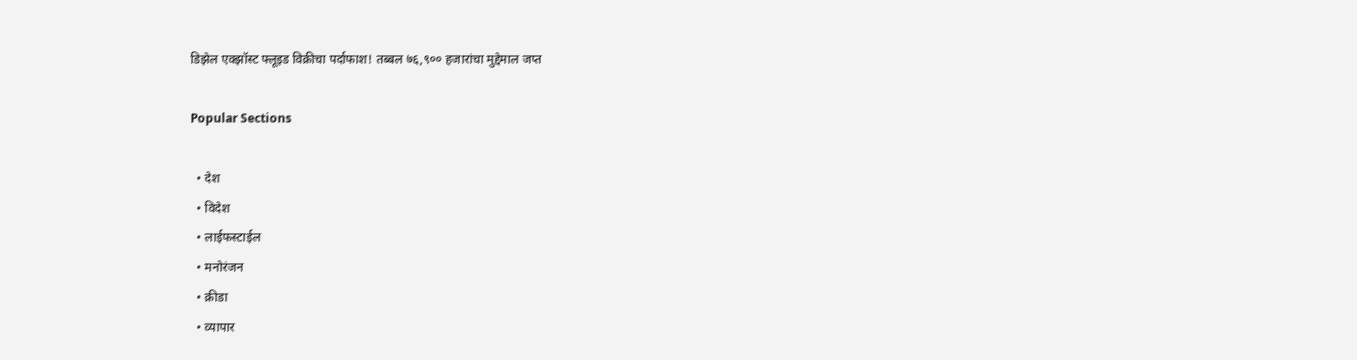डिझेल एक्झॉस्ट फ्लूइड विक्रीचा पर्दाफाश! तब्बल ७६,९०० हजारांचा मुद्देमाल जप्त

Popular Sections

  • देश
  • विदेश
  • लाईफस्टाईल
  • मनोरंजन
  • क्रीडा
  • व्यापार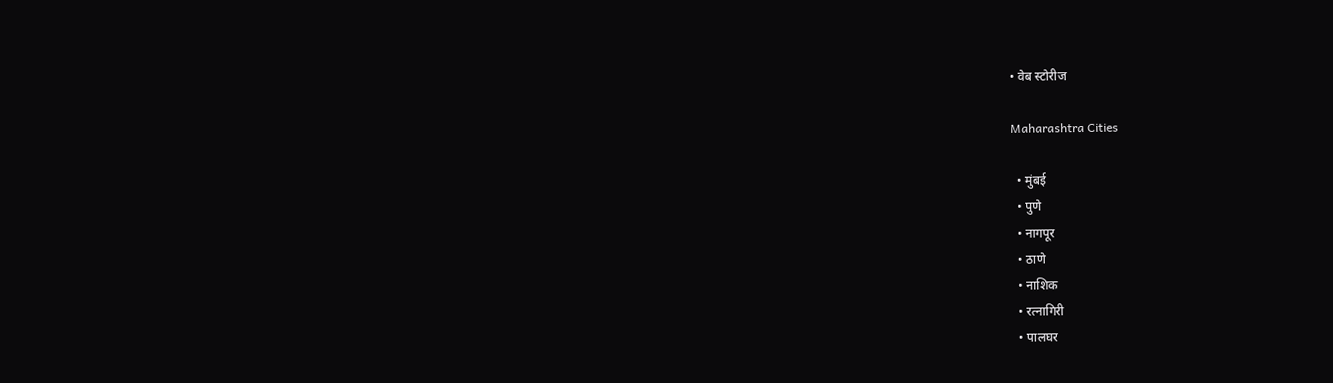• वेब स्टोरीज

Maharashtra Cities

  • मुंबई
  • पुणे
  • नागपूर
  • ठाणे
  • नाशिक
  • रत्नागिरी
  • पालघर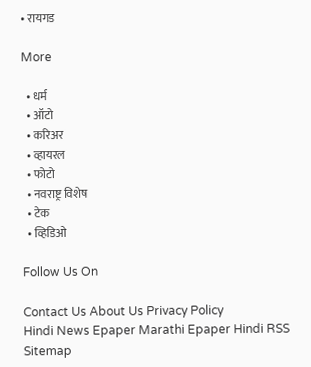• रायगड

More

  • धर्म
  • ऑटो
  • करिअर
  • व्हायरल
  • फोटो
  • नवराष्ट्र विशेष
  • टेक
  • व्हिडिओ

Follow Us On

Contact Us About Us Privacy Policy
Hindi News Epaper Marathi Epaper Hindi RSS Sitemap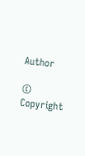Author

© Copyright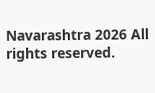Navarashtra 2026 All rights reserved.